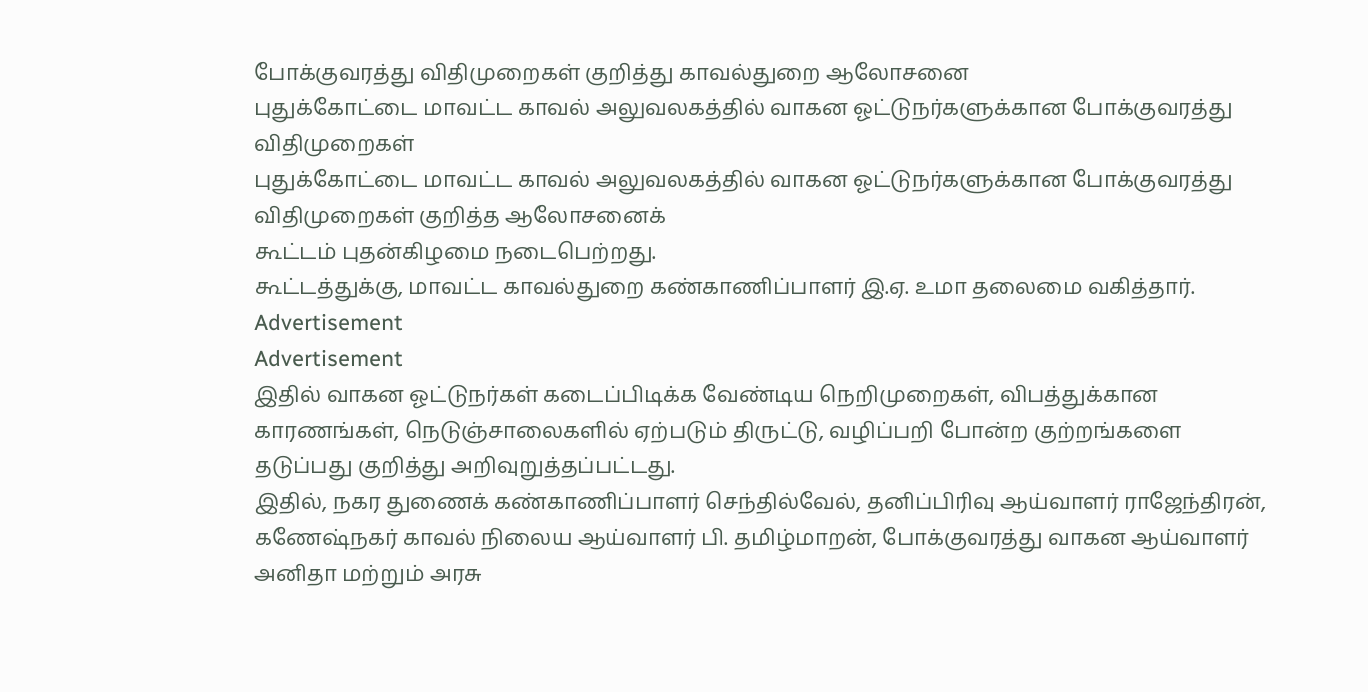போக்குவரத்து விதிமுறைகள் குறித்து காவல்துறை ஆலோசனை
புதுக்கோட்டை மாவட்ட காவல் அலுவலகத்தில் வாகன ஓட்டுநர்களுக்கான போக்குவரத்து விதிமுறைகள்
புதுக்கோட்டை மாவட்ட காவல் அலுவலகத்தில் வாகன ஓட்டுநர்களுக்கான போக்குவரத்து விதிமுறைகள் குறித்த ஆலோசனைக்
கூட்டம் புதன்கிழமை நடைபெற்றது.
கூட்டத்துக்கு, மாவட்ட காவல்துறை கண்காணிப்பாளர் இ.ஏ. உமா தலைமை வகித்தார்.
Advertisement
Advertisement
இதில் வாகன ஓட்டுநர்கள் கடைப்பிடிக்க வேண்டிய நெறிமுறைகள், விபத்துக்கான காரணங்கள், நெடுஞ்சாலைகளில் ஏற்படும் திருட்டு, வழிப்பறி போன்ற குற்றங்களை தடுப்பது குறித்து அறிவுறுத்தப்பட்டது.
இதில், நகர துணைக் கண்காணிப்பாளர் செந்தில்வேல், தனிப்பிரிவு ஆய்வாளர் ராஜேந்திரன், கணேஷ்நகர் காவல் நிலைய ஆய்வாளர் பி. தமிழ்மாறன், போக்குவரத்து வாகன ஆய்வாளர்
அனிதா மற்றும் அரசு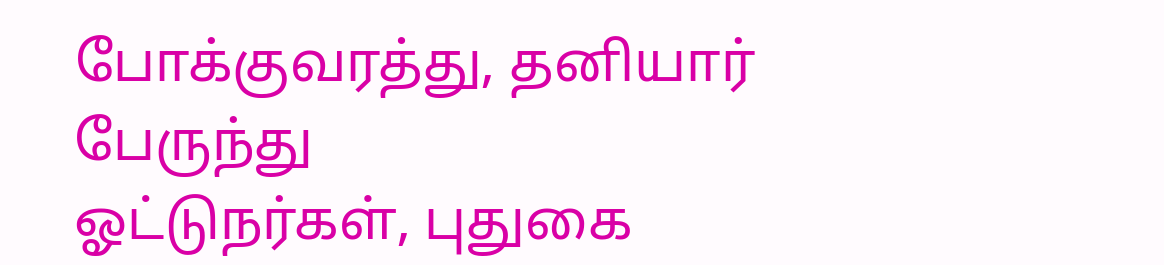போக்குவரத்து, தனியார் பேருந்து
ஓட்டுநர்கள், புதுகை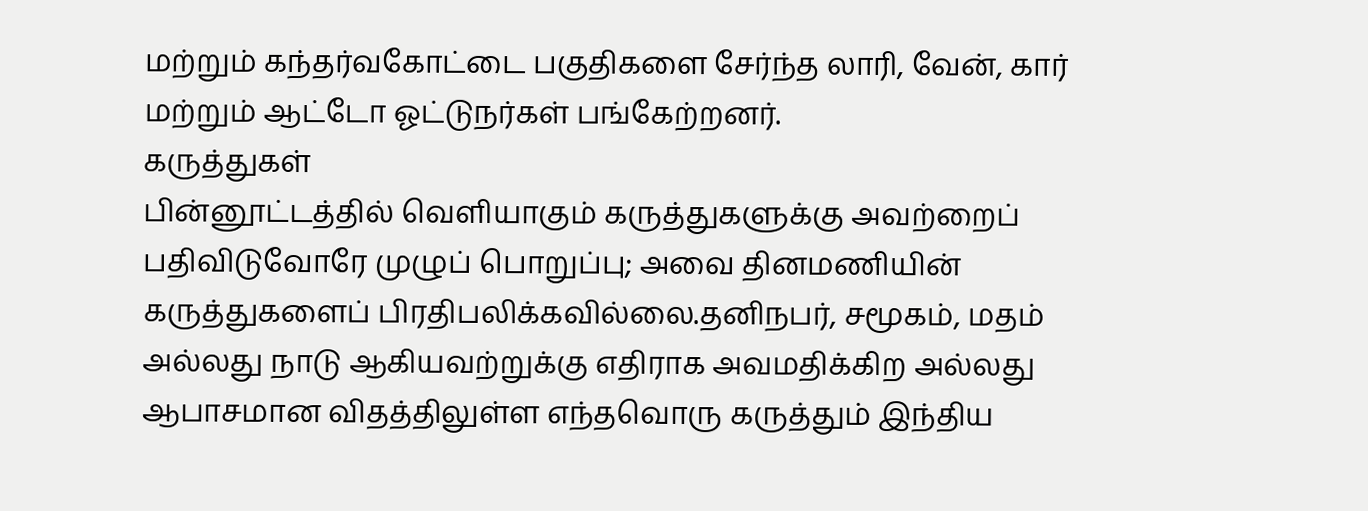மற்றும் கந்தர்வகோட்டை பகுதிகளை சேர்ந்த லாரி, வேன், கார் மற்றும் ஆட்டோ ஓட்டுநர்கள் பங்கேற்றனர்.
கருத்துகள்
பின்னூட்டத்தில் வெளியாகும் கருத்துகளுக்கு அவற்றைப் பதிவிடுவோரே முழுப் பொறுப்பு; அவை தினமணியின் கருத்துகளைப் பிரதிபலிக்கவில்லை.தனிநபர், சமூகம், மதம் அல்லது நாடு ஆகியவற்றுக்கு எதிராக அவமதிக்கிற அல்லது ஆபாசமான விதத்திலுள்ள எந்தவொரு கருத்தும் இந்திய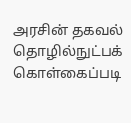அரசின் தகவல் தொழில்நுட்பக் கொள்கைப்படி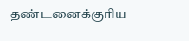தண்டனைக்குரிய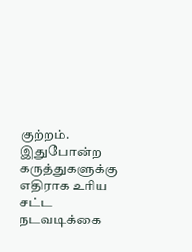குற்றம். இதுபோன்ற கருத்துகளுக்கு எதிராக உரிய சட்ட நடவடிக்கை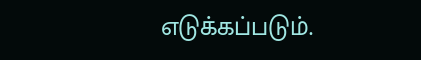எடுக்கப்படும்.